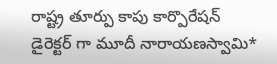రాష్ట్ర తూర్పు కాపు కార్పొరేషన్ డైరెక్టర్ గా మూదీ నారాయణస్వామి*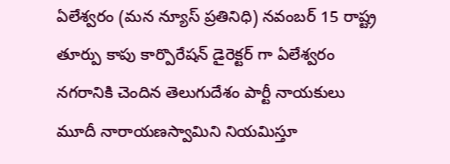ఏలేశ్వరం (మన న్యూస్ ప్రతినిధి) నవంబర్ 15 రాష్ట్ర తూర్పు కాపు కార్పొరేషన్ డైరెక్టర్ గా ఏలేశ్వరం నగరానికి చెందిన తెలుగుదేశం పార్టీ నాయకులు మూదీ నారాయణస్వామిని నియమిస్తూ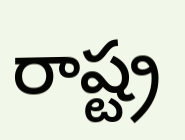రాష్ట్ర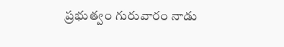ప్రభుత్వం గురువారం నాడు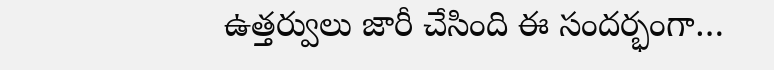ఉత్తర్వులు జారీ చేసింది ఈ సందర్భంగా…